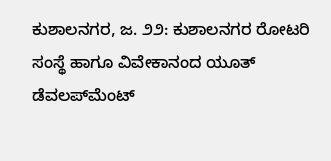ಕುಶಾಲನಗರ, ಜ. ೨೨: ಕುಶಾಲನಗರ ರೋಟರಿ ಸಂಸ್ಥೆ ಹಾಗೂ ವಿವೇಕಾನಂದ ಯೂತ್ ಡೆವಲಪ್‌ಮೆಂಟ್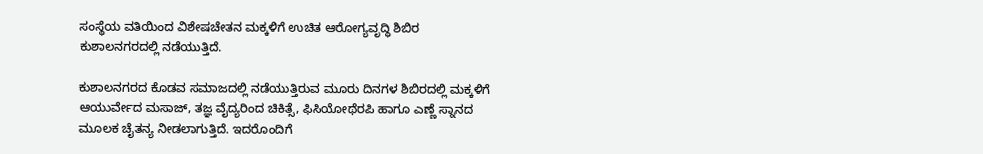ಸಂಸ್ಥೆಯ ವತಿಯಿಂದ ವಿಶೇಷಚೇತನ ಮಕ್ಕಳಿಗೆ ಉಚಿತ ಆರೋಗ್ಯವೃದ್ಧಿ ಶಿಬಿರ ಕುಶಾಲನಗರದಲ್ಲಿ ನಡೆಯುತ್ತಿದೆ.

ಕುಶಾಲನಗರದ ಕೊಡವ ಸಮಾಜದಲ್ಲಿ ನಡೆಯುತ್ತಿರುವ ಮೂರು ದಿನಗಳ ಶಿಬಿರದಲ್ಲಿ ಮಕ್ಕಳಿಗೆ ಆಯುರ್ವೇದ ಮಸಾಜ್, ತಜ್ಞ ವೈದ್ಯರಿಂದ ಚಿಕಿತ್ಸೆ, ಫಿಸಿಯೋಥೆರಪಿ ಹಾಗೂ ಎಣ್ಣೆ ಸ್ನಾನದ ಮೂಲಕ ಚೈತನ್ಯ ನೀಡಲಾಗುತ್ತಿದೆ. ಇದರೊಂದಿಗೆ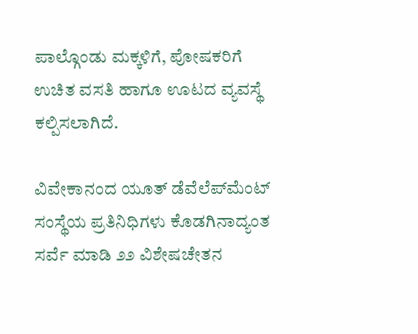ಪಾಲ್ಗೊಂಡು ಮಕ್ಕಳಿಗೆ, ಪೋಷಕರಿಗೆ ಉಚಿತ ವಸತಿ ಹಾಗೂ ಊಟದ ವ್ಯವಸ್ಥೆ ಕಲ್ಪಿಸಲಾಗಿದೆ.

ವಿವೇಕಾನಂದ ಯೂತ್ ಡೆವೆಲೆಪ್‌ಮೆಂಟ್ ಸಂಸ್ಥೆಯ ಪ್ರತಿನಿಧಿಗಳು ಕೊಡಗಿನಾದ್ಯಂತ ಸರ್ವೆ ಮಾಡಿ ೨೨ ವಿಶೇಷಚೇತನ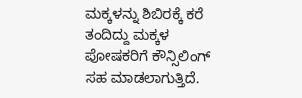ಮಕ್ಕಳನ್ನು ಶಿಬಿರಕ್ಕೆ ಕರೆ ತಂದಿದ್ದು ಮಕ್ಕಳ ಪೋಷಕರಿಗೆ ಕೌನ್ಸಿಲಿಂಗ್ ಸಹ ಮಾಡಲಾಗುತ್ತಿದೆ.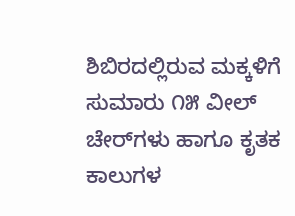ಶಿಬಿರದಲ್ಲಿರುವ ಮಕ್ಕಳಿಗೆ ಸುಮಾರು ೧೫ ವೀಲ್ ಚೇರ್‌ಗಳು ಹಾಗೂ ಕೃತಕ ಕಾಲುಗಳ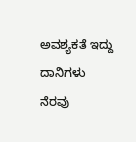ಅವಶ್ಯಕತೆ ಇದ್ದು ದಾನಿಗಳು ನೆರವು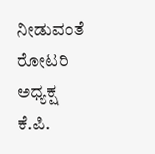ನೀಡುವಂತೆ ರೋಟರಿ ಅಧ್ಯಕ್ಷ ಕೆ.ಪಿ.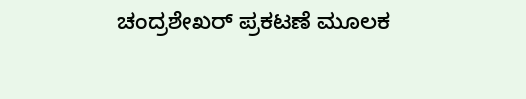ಚಂದ್ರಶೇಖರ್ ಪ್ರಕಟಣೆ ಮೂಲಕ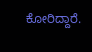ಕೋರಿದ್ದಾರೆ.